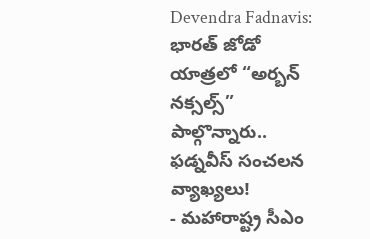Devendra Fadnavis: భారత్ జోడో యాత్రలో “అర్బన్ నక్సల్స్” పాల్గొన్నారు.. ఫడ్నవీస్ సంచలన వ్యాఖ్యలు!
- మహారాష్ట్ర సీఎం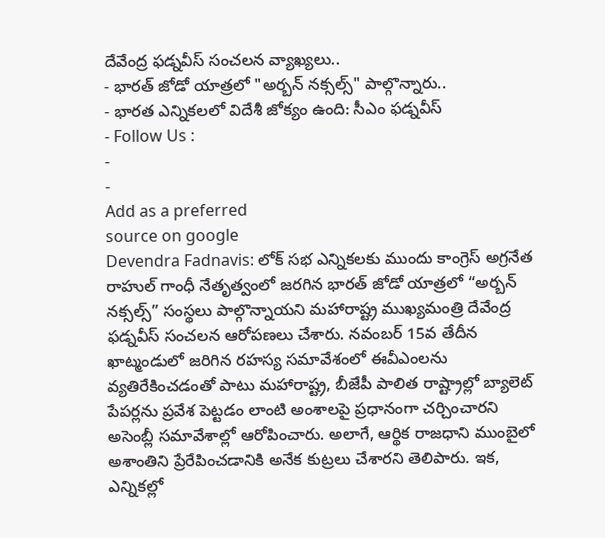దేవేంద్ర ఫడ్నవీస్ సంచలన వ్యాఖ్యలు..
- భారత్ జోడో యాత్రలో "అర్బన్ నక్సల్స్" పాల్గొన్నారు..
- భారత ఎన్నికలలో విదేశీ జోక్యం ఉంది: సీఎం ఫడ్నవీస్
- Follow Us :
-
-
Add as a preferred
source on google
Devendra Fadnavis: లోక్ సభ ఎన్నికలకు ముందు కాంగ్రెస్ అగ్రనేత రాహుల్ గాంధీ నేతృత్వంలో జరగిన భారత్ జోడో యాత్రలో “అర్బన్ నక్సల్స్” సంస్థలు పాల్గొన్నాయని మహారాష్ట్ర ముఖ్యమంత్రి దేవేంద్ర ఫడ్నవీస్ సంచలన ఆరోపణలు చేశారు. నవంబర్ 15వ తేదీన ఖాట్మండులో జరిగిన రహస్య సమావేశంలో ఈవీఎంలను వ్యతిరేకించడంతో పాటు మహారాష్ట్ర, బీజేపీ పాలిత రాష్ట్రాల్లో బ్యాలెట్ పేపర్లను ప్రవేశ పెట్టడం లాంటి అంశాలపై ప్రధానంగా చర్చించారని అసెంబ్లీ సమావేశాల్లో ఆరోపించారు. అలాగే, ఆర్థిక రాజధాని ముంబైలో అశాంతిని ప్రేరేపించడానికి అనేక కుట్రలు చేశారని తెలిపారు. ఇక, ఎన్నికల్లో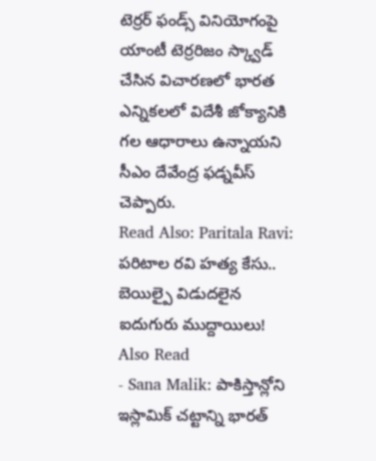టెర్రర్ ఫండ్స్ వినియోగంపై యాంటీ టెర్రరిజం స్క్వాడ్ చేసిన విచారణలో భారత ఎన్నికలలో విదేశీ జోక్యానికి గల ఆధారాలు ఉన్నాయని సీఎం దేవేంద్ర ఫడ్నవీస్ చెప్పారు.
Read Also: Paritala Ravi: పరిటాల రవి హత్య కేసు.. బెయిల్పై విడుదలైన ఐదుగురు ముద్దాయిలు!
Also Read
- Sana Malik: పాకిస్తాన్లోని ఇస్లామిక్ చట్టాన్ని భారత్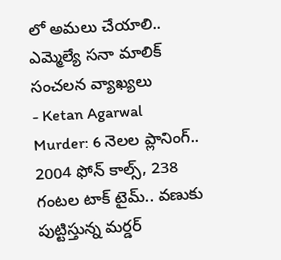లో అమలు చేయాలి.. ఎమ్మెల్యే సనా మాలిక్ సంచలన వ్యాఖ్యలు
- Ketan Agarwal Murder: 6 నెలల ప్లానింగ్.. 2004 ఫోన్ కాల్స్, 238 గంటల టాక్ టైమ్.. వణుకు పుట్టిస్తున్న మర్డర్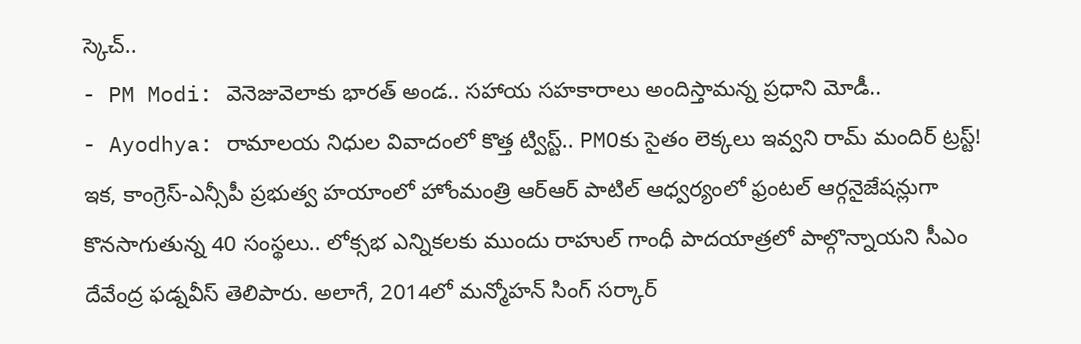స్కెచ్..
- PM Modi: వెనెజువెలాకు భారత్ అండ.. సహాయ సహకారాలు అందిస్తామన్న ప్రధాని మోడీ..
- Ayodhya: రామాలయ నిధుల వివాదంలో కొత్త ట్విస్ట్.. PMOకు సైతం లెక్కలు ఇవ్వని రామ్ మందిర్ ట్రస్ట్!
ఇక, కాంగ్రెస్-ఎన్సీపీ ప్రభుత్వ హయాంలో హోంమంత్రి ఆర్ఆర్ పాటిల్ ఆధ్వర్యంలో ఫ్రంటల్ ఆర్గనైజేషన్లుగా కొనసాగుతున్న 40 సంస్థలు.. లోక్సభ ఎన్నికలకు ముందు రాహుల్ గాంధీ పాదయాత్రలో పాల్గొన్నాయని సీఎం దేవేంద్ర ఫడ్నవీస్ తెలిపారు. అలాగే, 2014లో మన్మోహన్ సింగ్ సర్కార్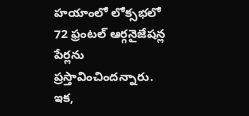హయాంలో లోక్సభలో 72 ఫ్రంటల్ ఆర్గనైజేషన్ల పేర్లను ప్రస్తావించిందన్నారు. ఇక,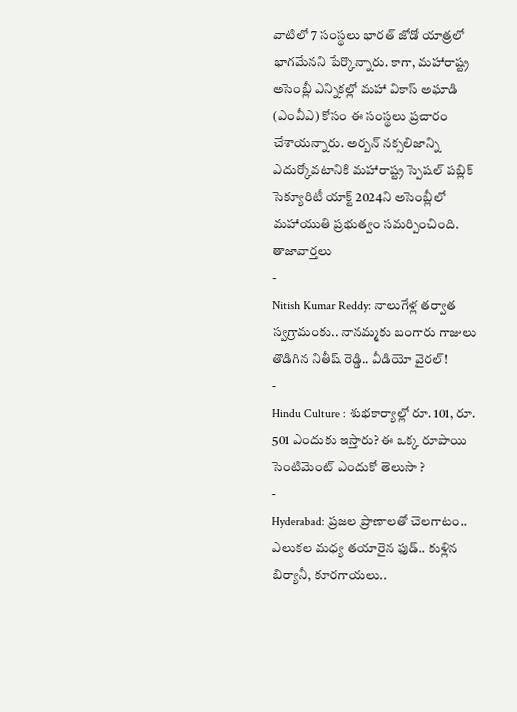వాటిలో 7 సంస్థలు భారత్ జోడో యాత్రలో భాగమేనని పేర్కొన్నారు. కాగా, మహారాష్ట్ర అసెంబ్లీ ఎన్నికల్లో మహా వికాస్ అఘాడి (ఎంవీఎ) కోసం ఈ సంస్థలు ప్రచారం చేశాయన్నారు. అర్బన్ నక్సలిజాన్ని ఎదుర్కోవటానికి మహారాష్ట్ర స్పెషల్ పబ్లిక్ సెక్యూరిటీ యాక్ట్ 2024ని అసెంబ్లీలో మహాయుతి ప్రభుత్వం సమర్పించింది.
తాజావార్తలు
-
Nitish Kumar Reddy: నాలుగేళ్ల తర్వాత స్వగ్రామంకు.. నానమ్మకు బంగారు గాజులు తొడిగిన నితీష్ రెడ్డి.. వీడియో వైరల్!
-
Hindu Culture : శుభకార్యాల్లో రూ. 101, రూ. 501 ఎందుకు ఇస్తారు? ఈ ఒక్క రూపాయి సెంటిమెంట్ ఎందుకో తెలుసా ?
-
Hyderabad: ప్రజల ప్రాణాలతో చెలగాటం.. ఎలుకల మధ్య తయారైన ఫుడ్.. కుళ్లిన బిర్యానీ, కూరగాయలు..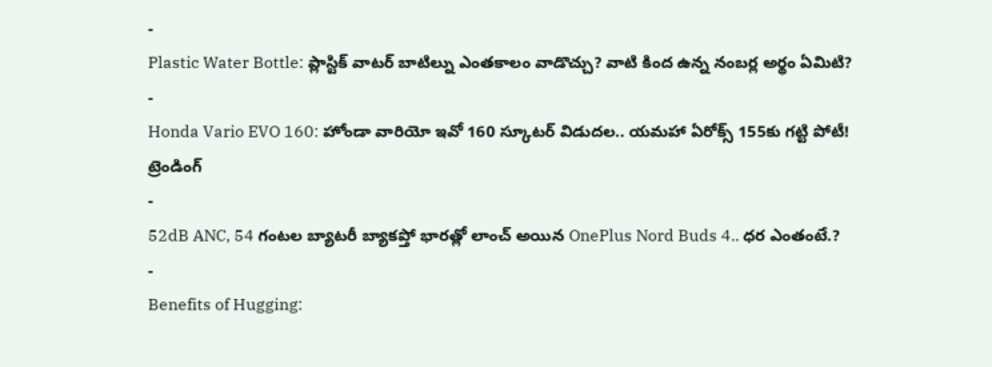-
Plastic Water Bottle: ప్లాస్టిక్ వాటర్ బాటిల్ను ఎంతకాలం వాడొచ్చు? వాటి కింద ఉన్న నంబర్ల అర్థం ఏమిటి?
-
Honda Vario EVO 160: హోండా వారియో ఇవో 160 స్కూటర్ విడుదల.. యమహా ఏరోక్స్ 155కు గట్టి పోటీ!
ట్రెండింగ్
-
52dB ANC, 54 గంటల బ్యాటరీ బ్యాకప్తో భారత్లో లాంచ్ అయిన OnePlus Nord Buds 4.. ధర ఎంతంటే.?
-
Benefits of Hugging: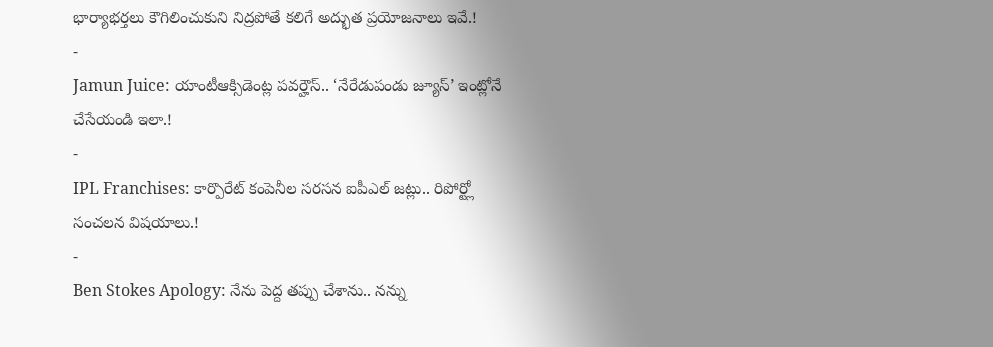భార్యాభర్తలు కౌగిలించుకుని నిద్రపోతే కలిగే అద్భుత ప్రయోజనాలు ఇవే.!
-
Jamun Juice: యాంటీఆక్సిడెంట్ల పవర్హౌస్.. ‘నేరేడుపండు జ్యూస్’ ఇంట్లోనే చేసేయండి ఇలా.!
-
IPL Franchises: కార్పొరేట్ కంపెనీల సరసన ఐపీఎల్ జట్లు.. రిపోర్ట్లో సంచలన విషయాలు.!
-
Ben Stokes Apology: నేను పెద్ద తప్పు చేశాను.. నన్ను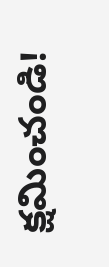క్షమించండి!